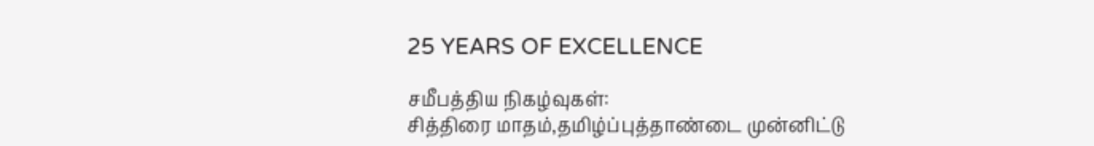25 YEARS OF EXCELLENCE

சமீபத்திய நிகழ்வுகள்:
சித்திரை மாதம்,தமிழ்ப்புத்தாண்டை முன்னிட்டு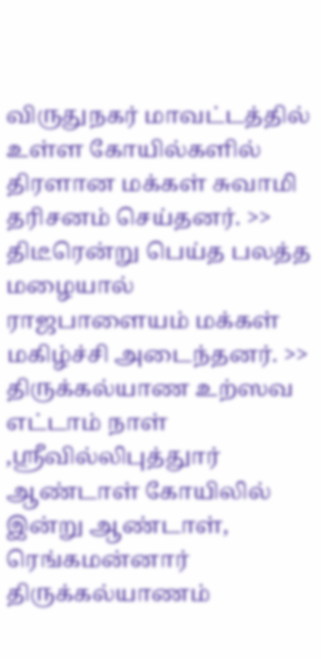விருதுநகர் மாவட்டத்தில் உள்ள கோயில்களில்  திரளான மக்கள் சுவாமி தரிசனம் செய்தனர். >> திடீரென்று பெய்த பலத்த மழையால்  ராஜபாளையம் மக்கள் மகிழ்ச்சி அடைந்தனர். >> திருக்கல்யாண உற்ஸவ எட்டாம் நாள் ,ஸ்ரீவில்லிபுத்துார் ஆண்டாள் கோயிலில் இன்று ஆண்டாள், ரெங்கமன்னார் திருக்கல்யாணம்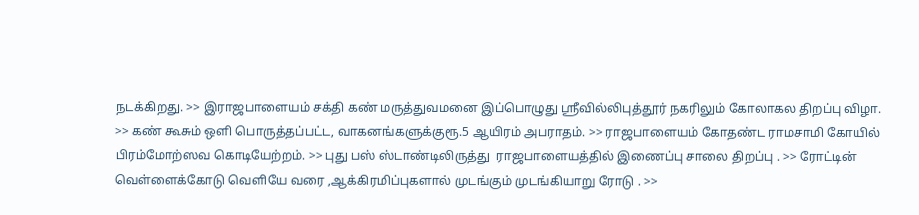நடக்கிறது. >> இராஜபாளையம் சக்தி கண் மருத்துவமனை இப்பொழுது ஸ்ரீவில்லிபுத்தூர் நகரிலும் கோலாகல திறப்பு விழா. >> கண் கூசும் ஒளி பொருத்தப்பட்ட, வாகனங்களுக்குரூ.5 ஆயிரம் அபராதம். >> ராஜபாளையம் கோதண்ட ராமசாமி கோயில்  பிரம்மோற்ஸவ கொடியேற்றம். >> புது பஸ் ஸ்டாண்டிலிருத்து  ராஜபாளையத்தில் இணைப்பு சாலை திறப்பு . >> ரோட்டின் வெள்ளைக்கோடு வெளியே வரை ,ஆக்கிரமிப்புகளால் முடங்கும் முடங்கியாறு ரோடு . >>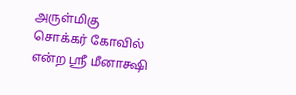அருள்மிகு சொக்கர் கோவில் என்ற ஸ்ரீ மீனாக்ஷி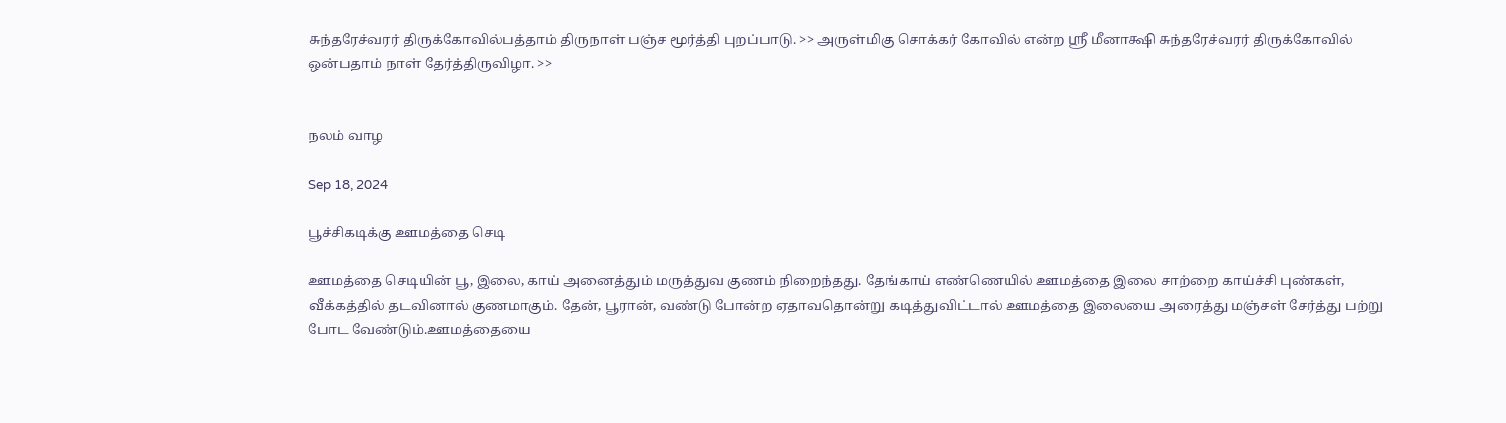சுந்தரேச்வரர் திருக்கோவில்பத்தாம் திருநாள் பஞ்ச மூர்த்தி புறப்பாடு. >> அருள்மிகு சொக்கர் கோவில் என்ற ஸ்ரீ மீனாக்ஷி சுந்தரேச்வரர் திருக்கோவில் ஒன்பதாம் நாள் தேர்த்திருவிழா. >>


நலம் வாழ

Sep 18, 2024

பூச்சிகடிக்கு ஊமத்தை செடி

ஊமத்தை செடியின் பூ, இலை, காய் அனைத்தும் மருத்துவ குணம் நிறைந்தது. தேங்காய் எண்ணெயில் ஊமத்தை இலை சாற்றை காய்ச்சி புண்கள், வீக்கத்தில் தடவினால் குணமாகும். தேன், பூரான், வண்டு போன்ற ஏதாவதொன்று கடித்துவிட்டால் ஊமத்தை இலையை அரைத்து மஞ்சள் சேர்த்து பற்று போட வேண்டும்.ஊமத்தையை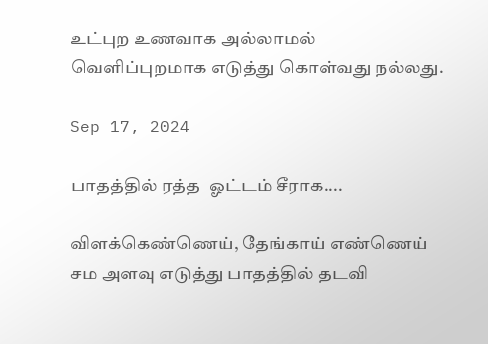உட்புற உணவாக அல்லாமல் வெளிப்புறமாக எடுத்து கொள்வது நல்லது.

Sep 17, 2024

பாதத்தில் ரத்த  ஓட்டம் சீராக....

விளக்கெண்ணெய், தேங்காய் எண்ணெய் சம அளவு எடுத்து பாதத்தில் தடவி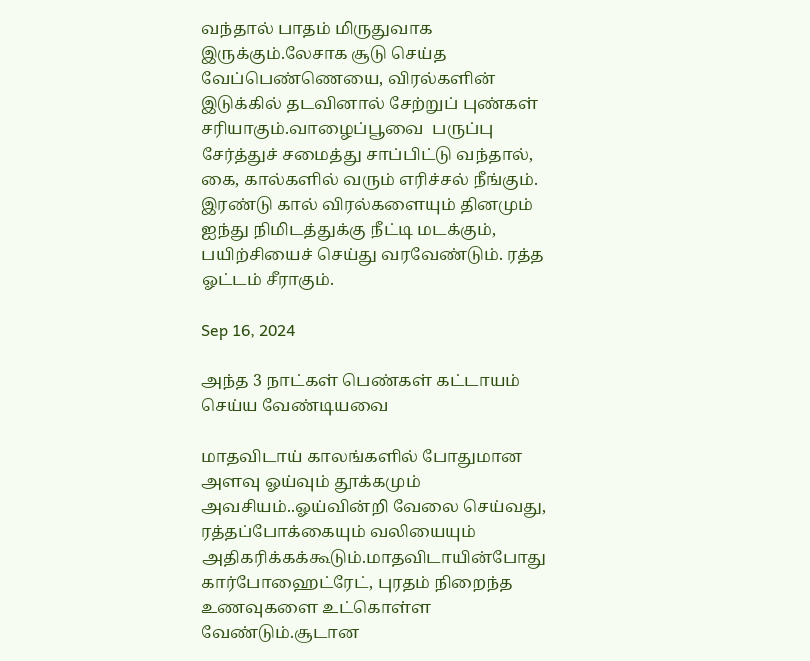வந்தால் பாதம் மிருதுவாக இருக்கும்.லேசாக சூடு செய்த வேப்பெண்ணெயை, விரல்களின் இடுக்கில் தடவினால் சேற்றுப் புண்கள் சரியாகும்.வாழைப்பூவை  பருப்பு சேர்த்துச் சமைத்து சாப்பிட்டு வந்தால், கை, கால்களில் வரும் எரிச்சல் நீங்கும். இரண்டு கால் விரல்களையும் தினமும் ஐந்து நிமிடத்துக்கு நீட்டி மடக்கும், பயிற்சியைச் செய்து வரவேண்டும். ரத்த  ஓட்டம் சீராகும்.

Sep 16, 2024

அந்த 3 நாட்கள் பெண்கள் கட்டாயம் செய்ய வேண்டியவை

மாதவிடாய் காலங்களில் போதுமான அளவு ஓய்வும் தூக்கமும் அவசியம்..ஓய்வின்றி வேலை செய்வது, ரத்தப்போக்கையும் வலியையும் அதிகரிக்கக்கூடும்.மாதவிடாயின்போது கார்போஹைட்ரேட், புரதம் நிறைந்த உணவுகளை உட்கொள்ள வேண்டும்.சூடான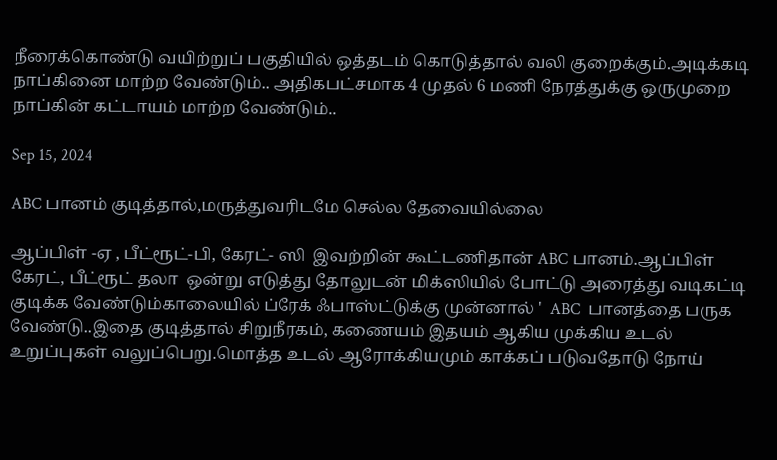நீரைக்கொண்டு வயிற்றுப் பகுதியில் ஒத்தடம் கொடுத்தால் வலி குறைக்கும்.அடிக்கடி நாப்கினை மாற்ற வேண்டும்.. அதிகபட்சமாக 4 முதல் 6 மணி நேரத்துக்கு ஒருமுறை நாப்கின் கட்டாயம் மாற்ற வேண்டும்..

Sep 15, 2024

ABC பானம் குடித்தால்,மருத்துவரிடமே செல்ல தேவையில்லை

ஆப்பிள் -ஏ , பீட்ரூட்-பி, கேரட்- ஸி  இவற்றின் கூட்டணிதான் ABC பானம்.ஆப்பிள் கேரட், பீட்ரூட் தலா  ஒன்று எடுத்து தோலுடன் மிக்ஸியில் போட்டு அரைத்து வடிகட்டி  குடிக்க வேண்டும்காலையில் ப்ரேக் ஃபாஸ்ட்டுக்கு முன்னால் '  ABC  பானத்தை பருக வேண்டு..இதை குடித்தால் சிறுநீரகம், கணையம் இதயம் ஆகிய முக்கிய உடல் உறுப்புகள் வலுப்பெறு.மொத்த உடல் ஆரோக்கியமும் காக்கப் படுவதோடு நோய்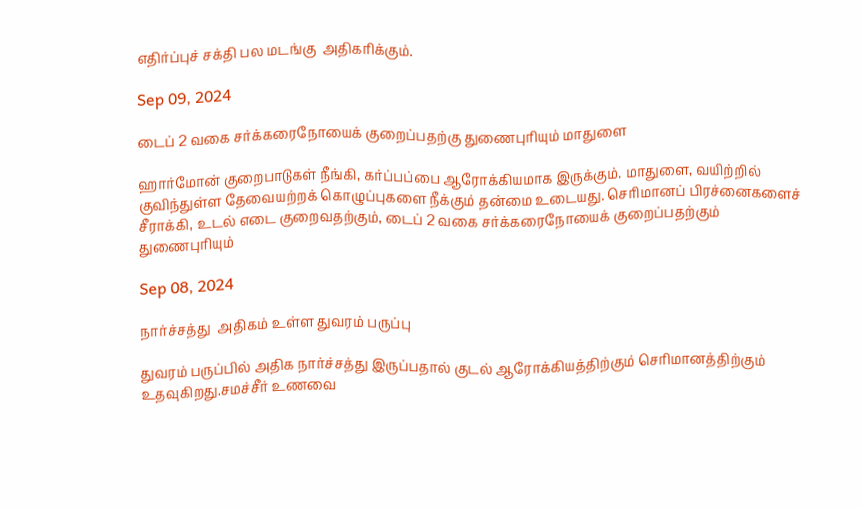எதிர்ப்புச் சக்தி பல மடங்கு  அதிகரிக்கும்.

Sep 09, 2024

டைப் 2 வகை சர்க்கரைநோயைக் குறைப்பதற்கு துணைபுரியும் மாதுளை

ஹார்மோன் குறைபாடுகள் நீங்கி, கர்ப்பப்பை ஆரோக்கியமாக இருக்கும். மாதுளை, வயிற்றில் குவிந்துள்ள தேவையற்றக் கொழுப்புகளை நீக்கும் தன்மை உடையது. செரிமானப் பிரச்னைகளைச் சீராக்கி, உடல் எடை குறைவதற்கும், டைப் 2 வகை சர்க்கரைநோயைக் குறைப்பதற்கும் துணைபுரியும்

Sep 08, 2024

நார்ச்சத்து  அதிகம் உள்ள துவரம் பருப்பு

துவரம் பருப்பில் அதிக நார்ச்சத்து இருப்பதால் குடல் ஆரோக்கியத்திற்கும் செரிமானத்திற்கும் உதவுகிறது.சமச்சீர் உணவை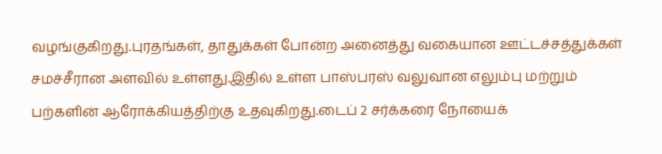வழங்குகிறது.புரதங்கள், தாதுக்கள் போன்ற அனைத்து வகையான ஊட்டச்சத்துக்கள் சமச்சீரான அளவில் உள்ளது.இதில் உள்ள பாஸ்பரஸ் வலுவான எலும்பு மற்றும் பற்களின் ஆரோக்கியத்திற்கு உதவுகிறது.டைப் 2 சர்க்கரை நோயைக்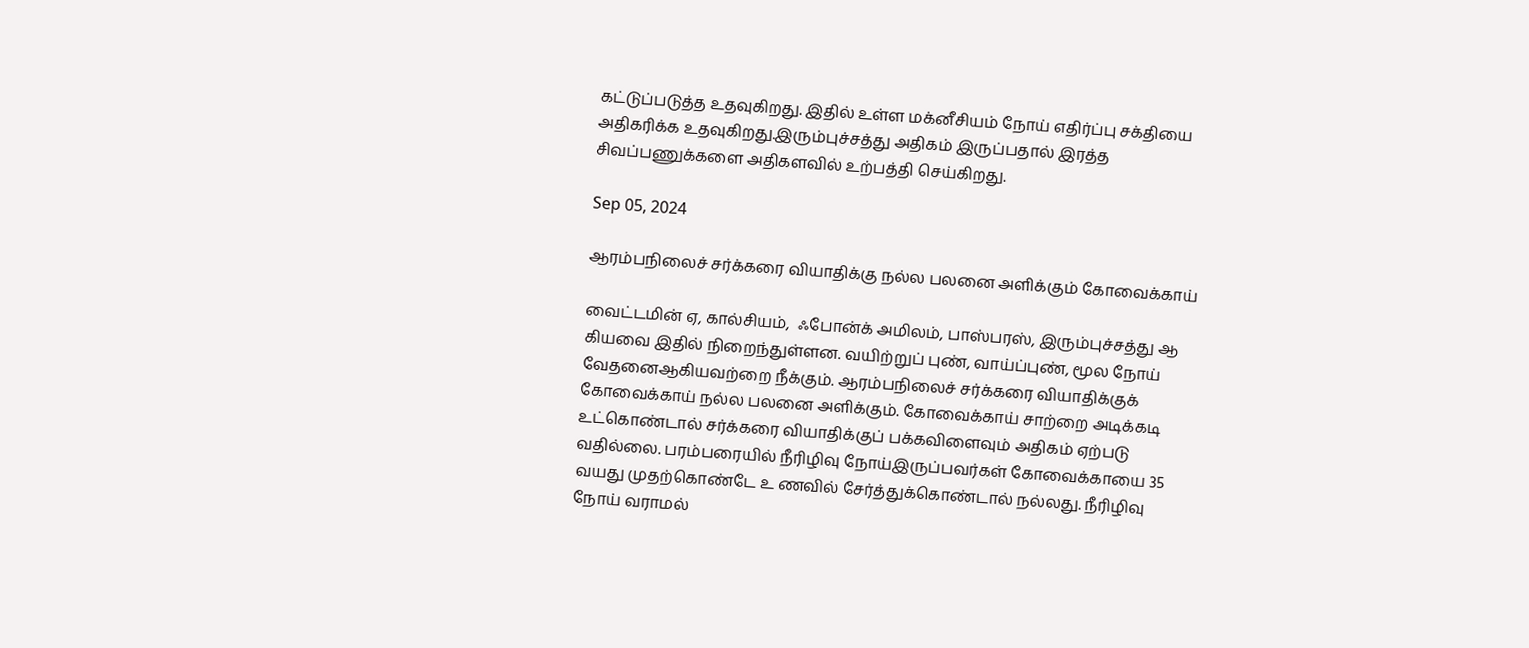கட்டுப்படுத்த உதவுகிறது. இதில் உள்ள மக்னீசியம் நோய் எதிர்ப்பு சக்தியை அதிகரிக்க உதவுகிறது.இரும்புச்சத்து அதிகம் இருப்பதால் இரத்த சிவப்பணுக்களை அதிகளவில் உற்பத்தி செய்கிறது.

Sep 05, 2024

ஆரம்பநிலைச் சர்க்கரை வியாதிக்கு நல்ல பலனை அளிக்கும் கோவைக்காய்

வைட்டமின் ஏ, கால்சியம்,  ஃபோன்க் அமிலம், பாஸ்பரஸ், இரும்புச்சத்து ஆ கியவை இதில் நிறைந்துள்ளன. வயிற்றுப் புண், வாய்ப்புண், மூல நோய் வேதனைஆகியவற்றை நீக்கும். ஆரம்பநிலைச் சர்க்கரை வியாதிக்குக் கோவைக்காய் நல்ல பலனை அளிக்கும். கோவைக்காய் சாற்றை அடிக்கடி உட்கொண்டால் சர்க்கரை வியாதிக்குப் பக்கவிளைவும் அதிகம் ஏற்படு வதில்லை. பரம்பரையில் நீரிழிவு நோய்இருப்பவர்கள் கோவைக்காயை 35 வயது முதற்கொண்டே உ ணவில் சேர்த்துக்கொண்டால் நல்லது. நீரிழிவு நோய் வராமல்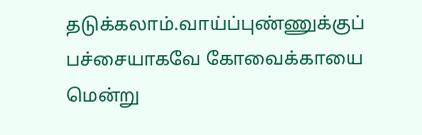தடுக்கலாம்.வாய்ப்புண்ணுக்குப் பச்சையாகவே கோவைக்காயை மென்று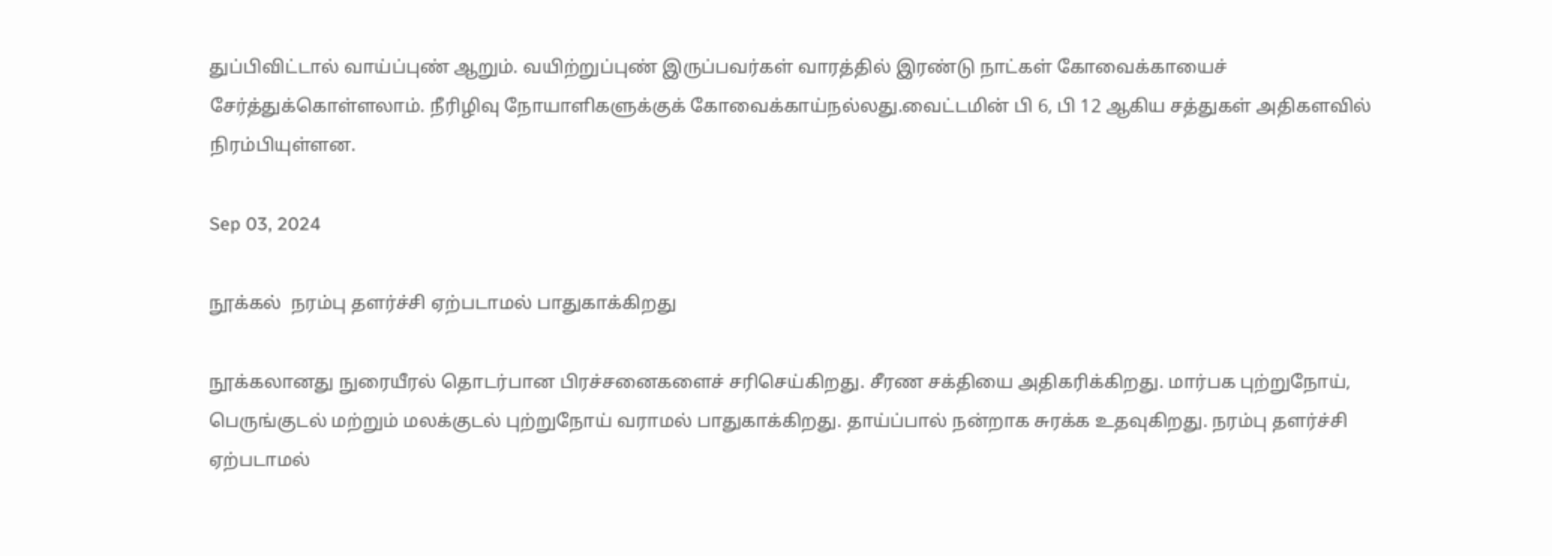துப்பிவிட்டால் வாய்ப்புண் ஆறும். வயிற்றுப்புண் இருப்பவர்கள் வாரத்தில் இரண்டு நாட்கள் கோவைக்காயைச் சேர்த்துக்கொள்ளலாம். நீரிழிவு நோயாளிகளுக்குக் கோவைக்காய்நல்லது.வைட்டமின் பி 6, பி 12 ஆகிய சத்துகள் அதிகளவில் நிரம்பியுள்ளன.

Sep 03, 2024

நூக்கல்  நரம்பு தளர்ச்சி ஏற்படாமல் பாதுகாக்கிறது

நூக்கலானது நுரையீரல் தொடர்பான பிரச்சனைகளைச் சரிசெய்கிறது. சீரண சக்தியை அதிகரிக்கிறது. மார்பக புற்றுநோய், பெருங்குடல் மற்றும் மலக்குடல் புற்றுநோய் வராமல் பாதுகாக்கிறது. தாய்ப்பால் நன்றாக சுரக்க உதவுகிறது. நரம்பு தளர்ச்சி ஏற்படாமல்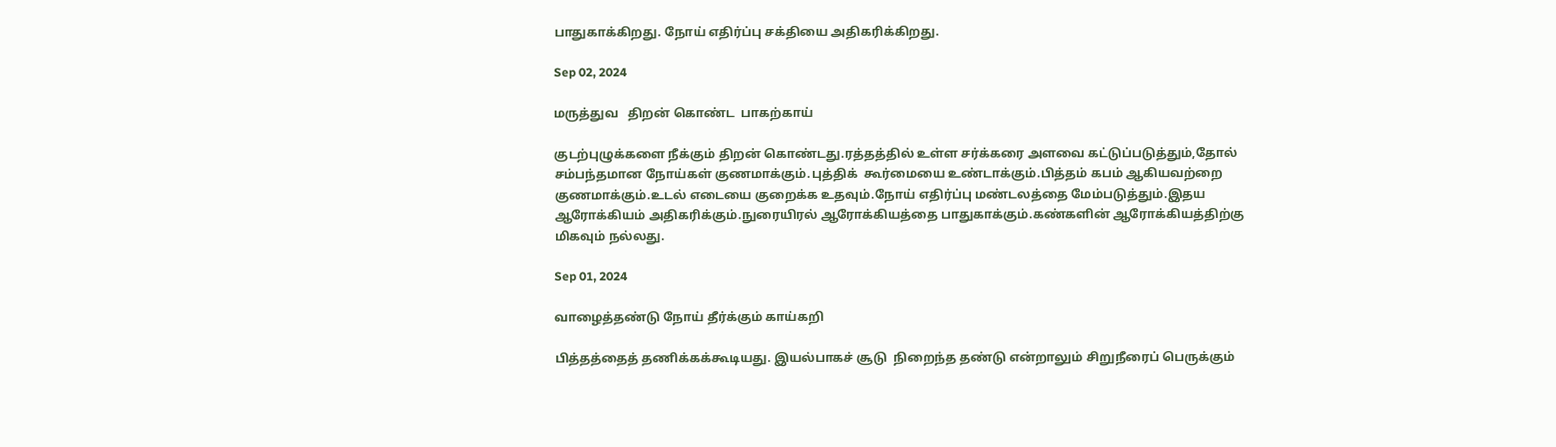பாதுகாக்கிறது. நோய் எதிர்ப்பு சக்தியை அதிகரிக்கிறது.

Sep 02, 2024

மருத்துவ   திறன் கொண்ட  பாகற்காய்

குடற்புழுக்களை நீக்கும் திறன் கொண்டது.ரத்தத்தில் உள்ள சர்க்கரை அளவை கட்டுப்படுத்தும்,தோல் சம்பந்தமான நோய்கள் குணமாக்கும்.புத்திக்  கூர்மையை உண்டாக்கும்.பித்தம் கபம் ஆகியவற்றை குணமாக்கும்.உடல் எடையை குறைக்க உதவும்.நோய் எதிர்ப்பு மண்டலத்தை மேம்படுத்தும்.இதய ஆரோக்கியம் அதிகரிக்கும்.நுரையிரல் ஆரோக்கியத்தை பாதுகாக்கும்.கண்களின் ஆரோக்கியத்திற்கு மிகவும் நல்லது.

Sep 01, 2024

வாழைத்தண்டு நோய் தீர்க்கும் காய்கறி

பித்தத்தைத் தணிக்கக்கூடியது. இயல்பாகச் சூடு  நிறைந்த தண்டு என்றாலும் சிறுநீரைப் பெருக்கும்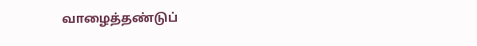வாழைத்தண்டுப்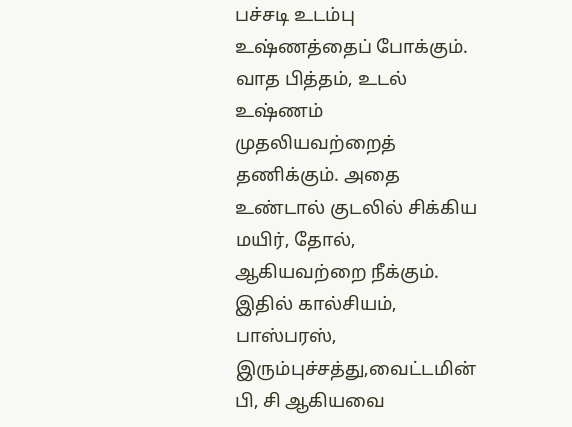பச்சடி உடம்பு உஷ்ணத்தைப் போக்கும். வாத பித்தம், உடல் உஷ்ணம் முதலியவற்றைத் தணிக்கும். அதை உண்டால் குடலில் சிக்கிய மயிர், தோல், ஆகியவற்றை நீக்கும். இதில் கால்சியம், பாஸ்பரஸ், இரும்புச்சத்து,வைட்டமின் பி, சி ஆகியவை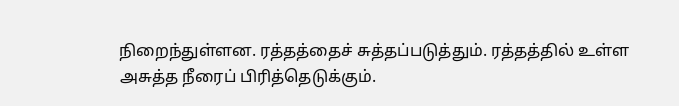நிறைந்துள்ளன. ரத்தத்தைச் சுத்தப்படுத்தும். ரத்தத்தில் உள்ள அசுத்த நீரைப் பிரித்தெடுக்கும்.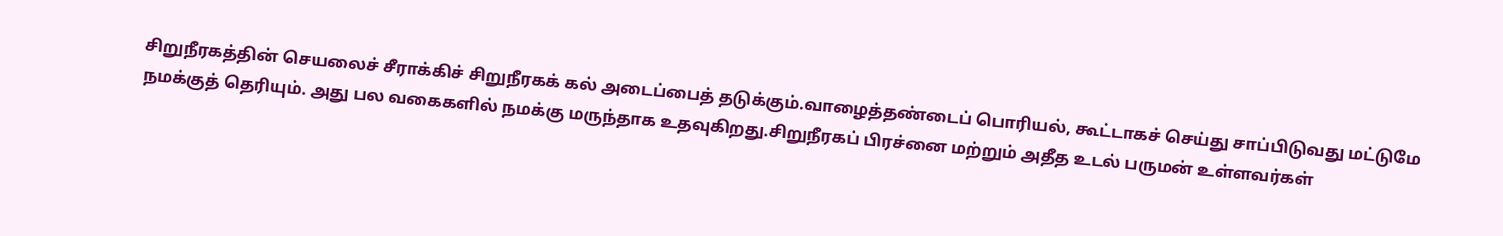சிறுநீரகத்தின் செயலைச் சீராக்கிச் சிறுநீரகக் கல் அடைப்பைத் தடுக்கும்.வாழைத்தண்டைப் பொரியல், கூட்டாகச் செய்து சாப்பிடுவது மட்டுமே நமக்குத் தெரியும். அது பல வகைகளில் நமக்கு மருந்தாக உதவுகிறது.சிறுநீரகப் பிரச்னை மற்றும் அதீத உடல் பருமன் உள்ளவர்கள்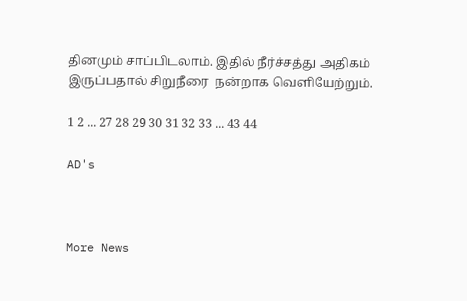தினமும் சாப்பிடலாம். இதில் நீர்ச்சத்து அதிகம் இருப்பதால் சிறுநீரை  நன்றாக வெளியேற்றும்.

1 2 ... 27 28 29 30 31 32 33 ... 43 44

AD's



More News